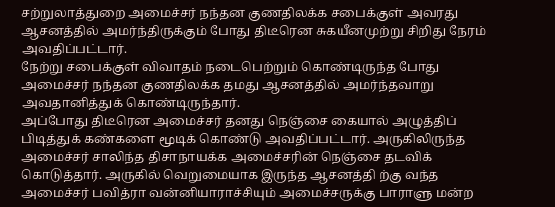சற்றுலாத்துறை அமைச்சர் நந்தன குணதிலக்க சபைக்குள் அவரது ஆசனத்தில் அமர்ந்திருக்கும் போது திடீரென சுகயீனமுற்று சிறிது நேரம் அவதிப்பட்டார்.
நேற்று சபைக்குள் விவாதம் நடைபெற்றும் கொண்டிருந்த போது அமைச்சர் நந்தன குணதிலக்க தமது ஆசனத்தில் அமர்ந்தவாறு அவதானித்துக் கொண்டிருந்தார்.
அப்போது திடீரென அமைச்சர் தனது நெஞ்சை கையால் அழுத்திப் பிடித்துக் கண்களை மூடிக் கொண்டு அவதிப்பட்டார். அருகிலிருந்த அமைச்சர் சாலிந்த திசாநாயக்க அமைச்சரின் நெஞ்சை தடவிக் கொடுத்தார். அருகில் வெறுமையாக இருந்த ஆசனத்தி ற்கு வந்த அமைச்சர் பவித்ரா வன்னியாராச்சியும் அமைச்சருக்கு பாராளு மன்ற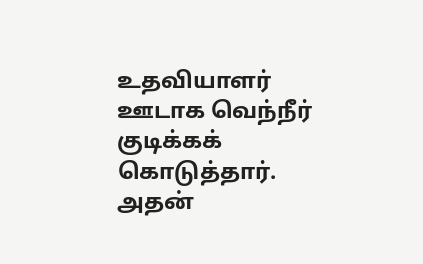உதவியாளர் ஊடாக வெந்நீர் குடிக்கக் கொடுத்தார்.
அதன்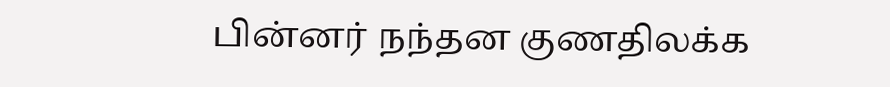பின்னர் நந்தன குணதிலக்க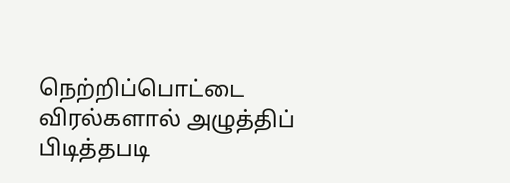நெற்றிப்பொட்டை விரல்களால் அழுத்திப் பிடித்தபடி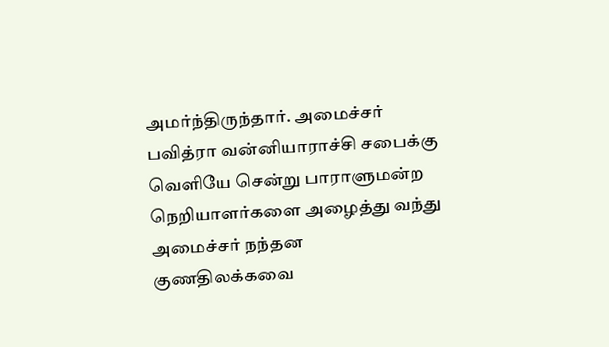அமர்ந்திருந்தார். அமைச்சர் பவித்ரா வன்னியாராச்சி சபைக்கு வெளியே சென்று பாராளுமன்ற நெறியாளர்களை அழைத்து வந்து அமைச்சர் நந்தன குணதிலக்கவை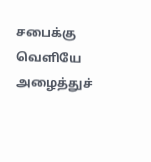சபைக்கு வெளியே அழைத்துச்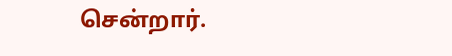சென்றார்.